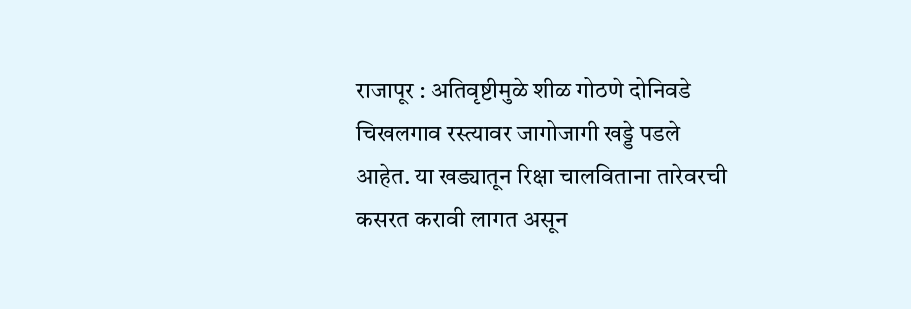राजापूर : अतिवृष्टीमुळे शीळ गोठणे दोनिवडे चिखलगाव रस्त्यावर जागोजागी खड्डे पडले आहेत. या खड्यातून रिक्षा चालविताना तारेवरची कसरत करावी लागत असून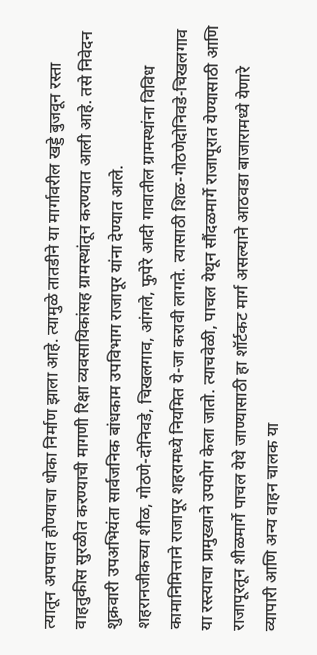त्यातून अपघात होण्याचा धोका निर्माण झाला आहे. त्यामुळे तातडीने या मार्गावरील खड्डे बुजवून रस्ता वाहतुकीस सुरळीत करण्याची मागणी रिक्षा व्यवसायिकांसह ग्रामस्थांतून करण्यात आली आहे. तसे निवेदन शुक्रवारी उपअभियंता सार्वजनिक बांधकाम उपविभाग राजापूर यांना देण्यात आले.
शहरानजीकच्या शीळ, गोठणे-दोनिवडे, चिखलगाव, आंगले, फुपेरे आदी गावातील ग्रामस्थांना विविध कामानिमित्ताने राजापूर शहरामध्ये नियमित ये-जा करावी लागते. त्यासाठी शिळ-गोठणेदोनिवडे-चिखलगाव या रस्त्याचा प्रामुख्याने उपयोग केला जातो. त्याचवेळी, पाचल येथून सौंदळमार्गे राजापूरात येण्यासाठी आणि राजापूरतून शीळमार्गे पाचल येथे जाण्यासाठी हा शॉर्टकट मार्ग असल्याने आठवडा बाजारामध्ये येणारे व्यापारी आणि अन्य वाहन चालक या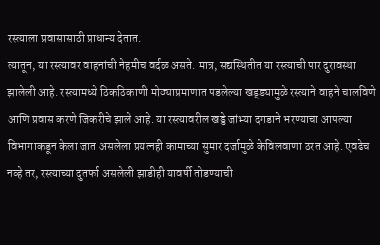रस्त्याला प्रवासासाठी प्राधान्य देतात.
त्यातून, या रस्त्यावर वाहनांची नेहमीच वर्दळ असते. मात्र, सद्यस्थितीत या रस्त्याची पार दुरावस्था झालेली आहे. रस्त्यामध्ये ठिकठिकाणी मोठ्याप्रमाणात पडलेल्या खड्ड्यामुळे रस्त्याने वाहने चालविणे आणि प्रवास करणे जिकरीचे झाले आहे. या रस्त्यावरील खड्डे जांभ्या दगडाने भरण्याचा आपल्या विभागाकडून केला जात असलेला प्रयत्नही कामाच्या सुमार दर्जामुळे केविलवाणा ठरत आहे. एवढेच नव्हे तर, रस्त्याच्या दुतर्फा असलेली झाडीही यावर्षी तोडण्याची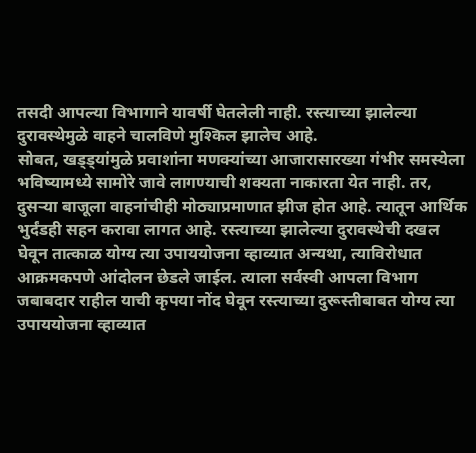तसदी आपल्या विभागाने यावर्षी घेतलेली नाही. रस्त्याच्या झालेल्या दुरावस्थेमुळे वाहने चालविणे मुश्किल झालेच आहे.
सोबत, खड्ड्यांमुळे प्रवाशांना मणक्यांच्या आजारासारख्या गंभीर समस्येला भविष्यामध्ये सामोरे जावे लागण्याची शक्यता नाकारता येत नाही. तर, दुसऱ्या बाजूला वाहनांचीही मोठ्याप्रमाणात झीज होत आहे. त्यातून आर्थिक भुर्दंडही सहन करावा लागत आहे. रस्त्याच्या झालेल्या दुरावस्थेची दखल घेवून तात्काळ योग्य त्या उपाययोजना व्हाव्यात अन्यथा, त्याविरोधात आक्रमकपणे आंदोलन छेडले जाईल. त्याला सर्वस्वी आपला विभाग जबाबदार राहील याची कृपया नोंद घेवून रस्त्याच्या दुरूस्तीबाबत योग्य त्या उपाययोजना व्हाव्यात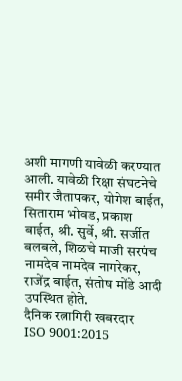अशी मागणी यावेळी करण्यात आली. यावेळी रिक्षा संघटनेचे समीर जैतापकर, योगेश बाईत, सिताराम भोवड, प्रकाश बाईत, श्री. सुर्वे, श्री. सर्जीत बलबले, शिळचे माजी सरपंच नामदेव नामदेव नागरेकर, राजेंद्र बाईत, संतोष मोंडे आदी उपस्थित होते.
दैनिक रत्नागिरी खबरदार
ISO 9001:2015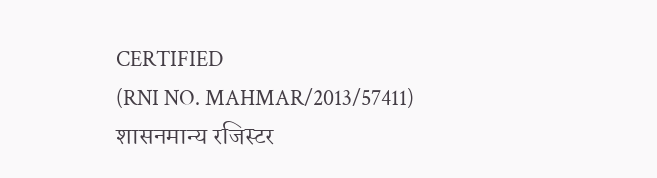CERTIFIED
(RNI NO. MAHMAR/2013/57411)
शासनमान्य रजिस्टर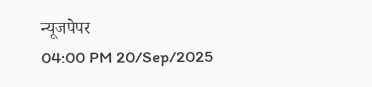न्यूजपेपर
04:00 PM 20/Sep/2025